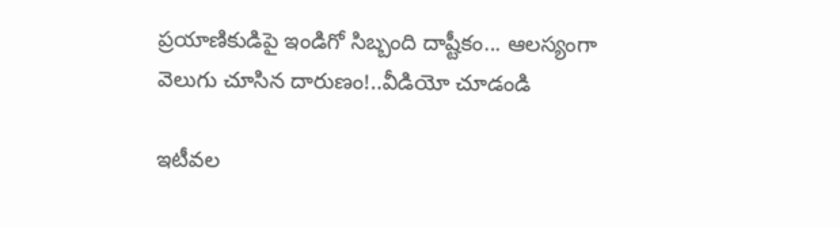ప్రయాణికుడిపై ఇండిగో సిబ్బంది దాష్టీకం... ఆలస్యంగా వెలుగు చూసిన దారుణం!..వీడియో చూడండి

ఇటీవల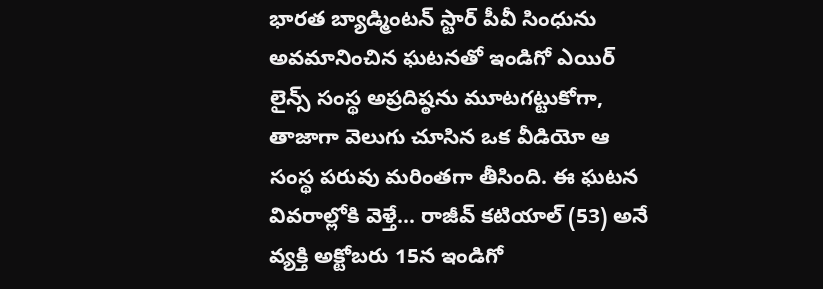భారత బ్యాడ్మింటన్ స్టార్ పీవీ సింధును అవమానించిన ఘటనతో ఇండిగో ఎయిర్ లైన్స్ సంస్థ అప్రదిష్ఠను మూటగట్టుకోగా, తాజాగా వెలుగు చూసిన ఒక వీడియో ఆ సంస్థ పరువు మరింతగా తీసింది. ఈ ఘటన వివరాల్లోకి వెళ్తే... రాజీవ్ కటియాల్ (53) అనే వ్యక్తి అక్టోబరు 15న ఇండిగో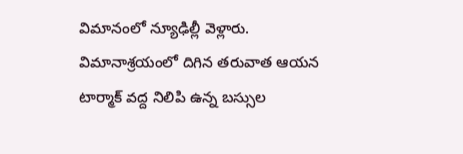విమానంలో న్యూఢిల్లీ వెళ్లారు. విమానాశ్రయంలో దిగిన తరువాత ఆయన టార్మాక్ వద్ద నిలిపి ఉన్న బస్సుల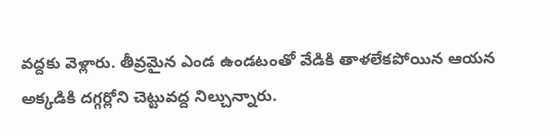వద్దకు వెళ్లారు. తీవ్రమైన ఎండ ఉండటంతో వేడికి తాళలేకపోయిన ఆయన అక్కడికి దగ్గర్లోని చెట్టువద్ద నిల్చున్నారు.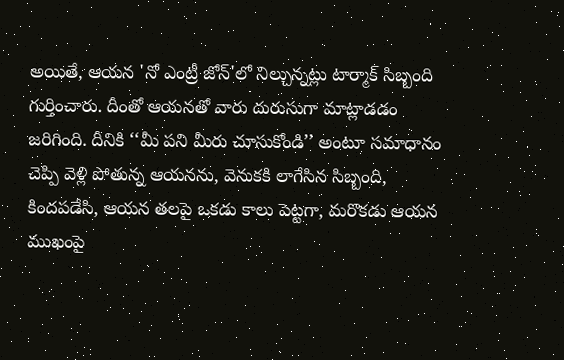అయితే, ఆయన 'నో ఎంట్రీ జోన్‌'లో నిల్చున్నట్లు టార్మాక్ సిబ్బంది గుర్తించారు. దీంతో ఆయనతో వారు దురుసుగా మాట్లాడడం జరిగింది. దీనికి ‘‘మీ పని మీరు చూసుకోండి’’ అంటూ సమాధానం చెప్పి వెళ్లి పోతున్న ఆయనను, వెనుకకి లాగేసిన సిబ్బంది, కిందపడేసి, ఆయన తలపై ఒకడు కాలు పెట్టగా, మరొకడు ఆయన ముఖంపై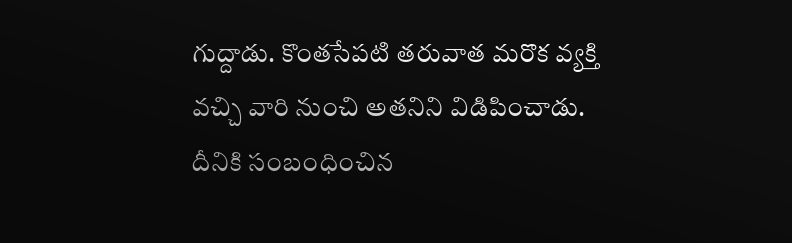గుద్దాడు. కొంతసేపటి తరువాత మరొక వ్యక్తి వచ్చి వారి నుంచి అతనిని విడిపించాడు. దీనికి సంబంధించిన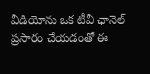వీడియోను ఒక టీవీ ఛానెల్ ప్రసారం చేయడంతో ఈ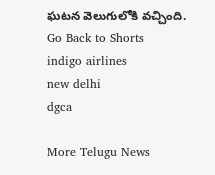ఘటన వెలుగులోకి వచ్చింది.
Go Back to Shorts
indigo airlines
new delhi
dgca

More Telugu News